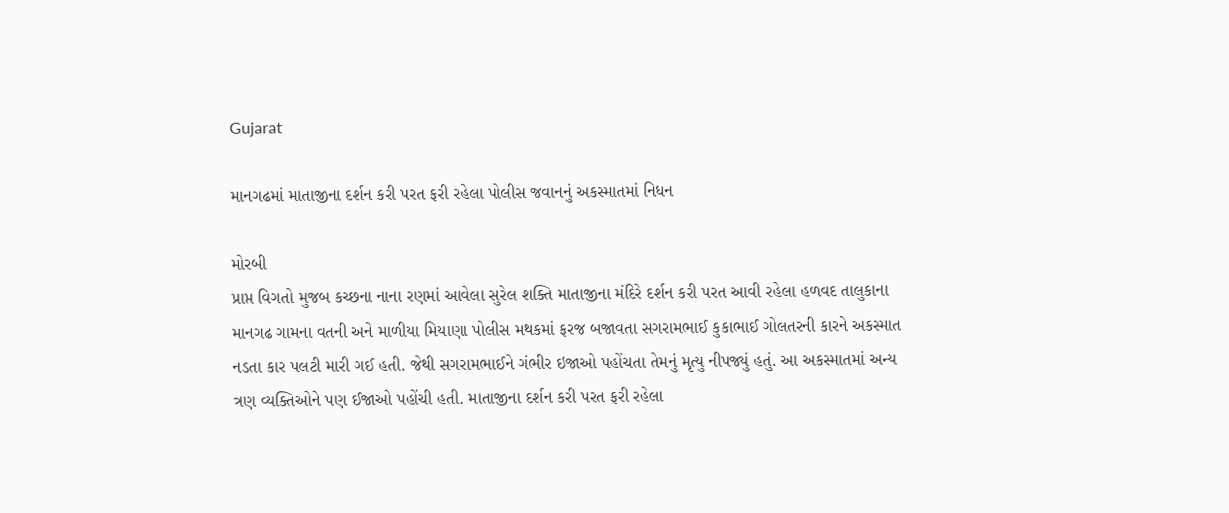Gujarat

માનગઢમાં માતાજીના દર્શન કરી પરત ફરી રહેલા પોલીસ જવાનનું અકસ્માતમાં નિધન

મોરબી
પ્રાપ્ત વિગતો મુજબ કચ્છના નાના રણમાં આવેલા સુરેલ શક્તિ માતાજીના મંદિરે દર્શન કરી પરત આવી રહેલા હળવદ તાલુકાના માનગઢ ગામના વતની અને માળીયા મિયાણા પોલીસ મથકમાં ફરજ બજાવતા સગરામભાઈ કુકાભાઈ ગોલતરની કારને અકસ્માત નડતા કાર પલટી મારી ગઈ હતી. જેથી સગરામભાઈને ગંભીર ઇજાઓ પહોંચતા તેમનું મૃત્યુ નીપજ્યું હતું. આ અકસ્માતમાં અન્ય ત્રણ વ્યક્તિઓને પણ ઈજાઓ પહોંચી હતી. માતાજીના દર્શન કરી પરત ફરી રહેલા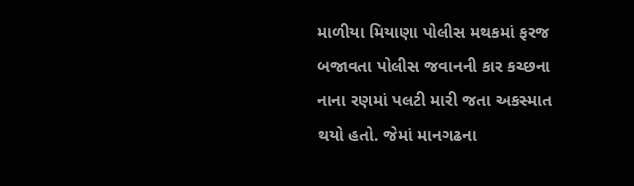માળીયા મિયાણા પોલીસ મથકમાં ફરજ બજાવતા પોલીસ જવાનની કાર કચ્છના નાના રણમાં પલટી મારી જતા અકસ્માત થયો હતો. જેમાં માનગઢના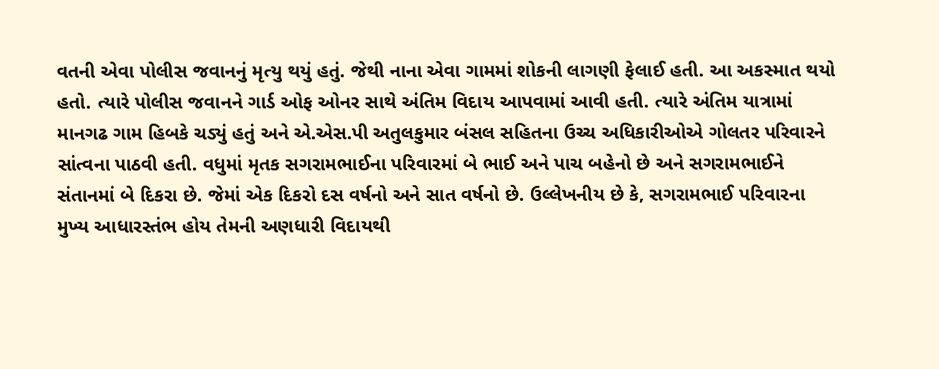વતની એવા પોલીસ જવાનનું મૃત્યુ થયું હતું. જેથી નાના એવા ગામમાં શોકની લાગણી ફેલાઈ હતી. આ અકસ્માત થયો હતો. ત્યારે પોલીસ જવાનને ગાર્ડ ઓફ ઓનર સાથે અંતિમ વિદાય આપવામાં આવી હતી. ત્યારે અંતિમ યાત્રામાં માનગઢ ગામ હિબકે ચડ્યું હતું અને એ.એસ.પી અતુલકુમાર બંસલ સહિતના ઉચ્ચ અધિકારીઓએ ગોલતર પરિવારને સાંત્વના પાઠવી હતી. વધુમાં મૃતક સગરામભાઈના પરિવારમાં બે ભાઈ અને પાચ બહેનો છે અને સગરામભાઈને સંતાનમાં બે દિકરા છે. જેમાં એક દિકરો દસ વર્ષનો અને સાત વર્ષનો છે. ઉલ્લેખનીય છે કે, સગરામભાઈ પરિવારના મુખ્ય આધારસ્તંભ હોય તેમની અણધારી વિદાયથી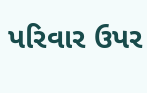પરિવાર ઉપર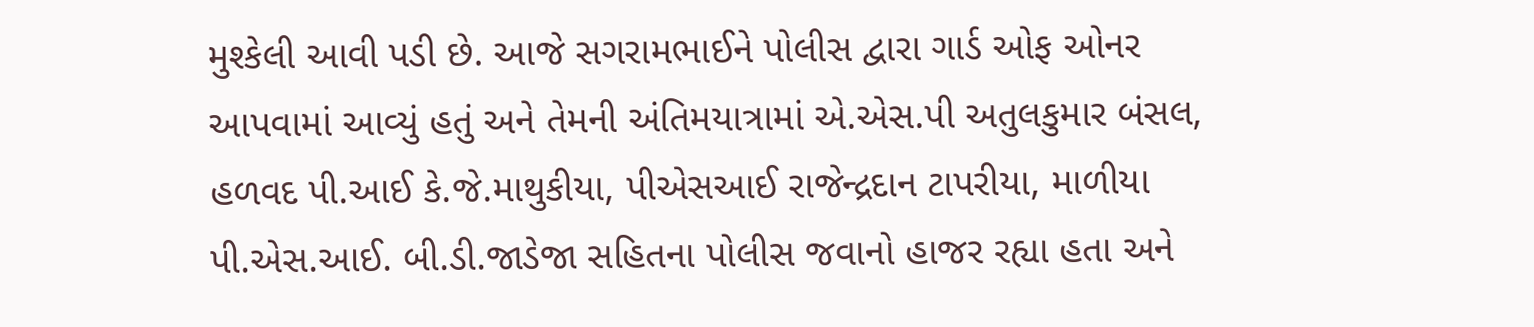મુશ્કેલી આવી પડી છે. આજે સગરામભાઈને પોલીસ દ્વારા ગાર્ડ ઓફ ઓનર આપવામાં આવ્યું હતું અને તેમની અંતિમયાત્રામાં એ.એસ.પી અતુલકુમાર બંસલ, હળવદ પી.આઈ કે.જે.માથુકીયા, પીએસઆઈ રાજેન્દ્રદાન ટાપરીયા, માળીયા પી.એસ.આઈ. બી.ડી.જાડેજા સહિતના પોલીસ જવાનો હાજર રહ્યા હતા અને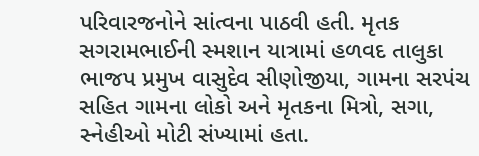પરિવારજનોને સાંત્વના પાઠવી હતી. મૃતક સગરામભાઈની સ્મશાન યાત્રામાં હળવદ તાલુકા ભાજપ પ્રમુખ વાસુદેવ સીણોજીયા, ગામના સરપંચ સહિત ગામના લોકો અને મૃતકના મિત્રો, સગા, સ્નેહીઓ મોટી સંખ્યામાં હતા.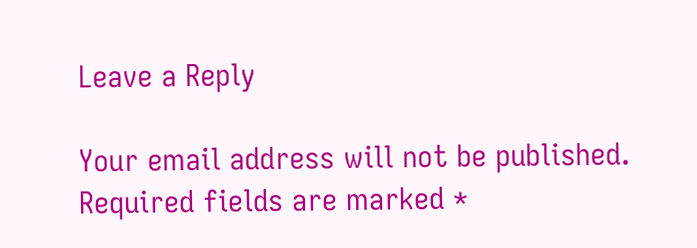Leave a Reply

Your email address will not be published. Required fields are marked *